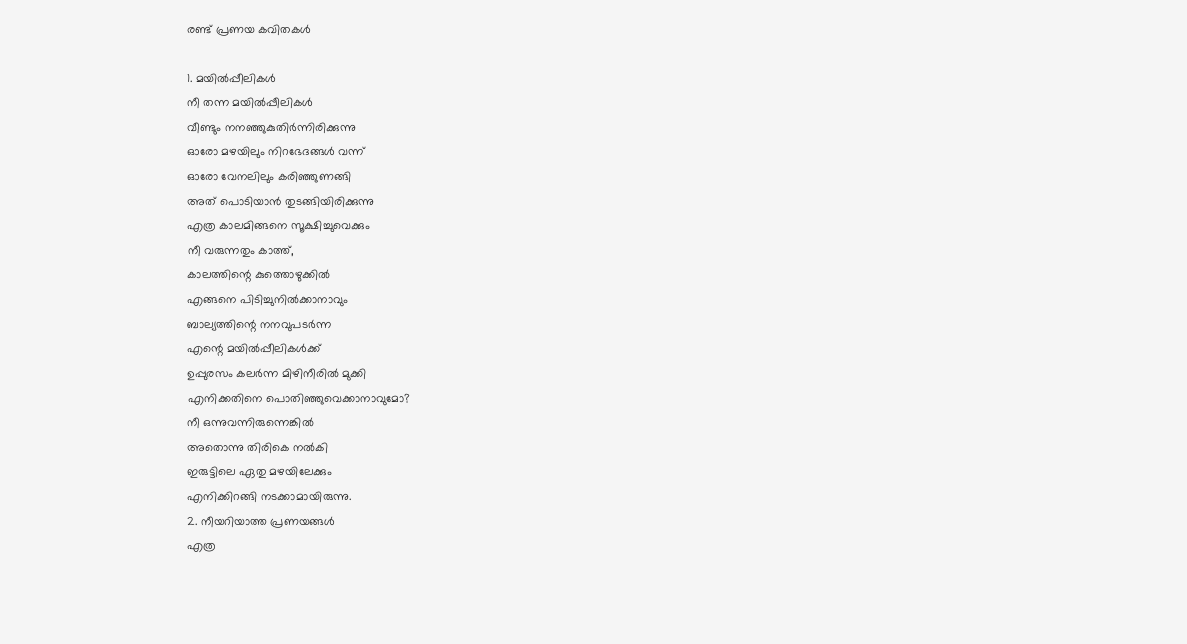രണ്ട് പ്രണയ കവിതകൾ

1. മയിൽപ്പീലികൾ
നീ തന്ന മയിൽപ്പീലികൾ
വീണ്ടും നനഞ്ഞുകുതിർന്നിരിക്കുന്നു
ഓരോ മഴയിലും നിറഭേദങ്ങൾ വന്ന്
ഓരോ വേനലിലും കരിഞ്ഞുണങ്ങി
അത് പൊടിയാൻ തുടങ്ങിയിരിക്കുന്നു
എത്ര കാലമിങ്ങനെ സൂക്ഷിച്ചുവെക്കും
നീ വരുന്നതും കാത്ത്,
കാലത്തിന്റെ കുത്തൊഴുക്കിൽ
എങ്ങനെ പിടിച്ചുനിൽക്കാനാവും
ബാല്യത്തിന്റെ നനവുപടർന്ന
എന്റെ മയിൽപ്പീലികൾക്ക്
ഉപ്പുരസം കലർന്ന മിഴിനീരിൽ മുക്കി
എനിക്കതിനെ പൊതിഞ്ഞുവെക്കാനാവുമോ?
നീ ഒന്നുവന്നിരുന്നെങ്കിൽ
അതൊന്നു തിരികെ നൽകി
ഇരുട്ടിലെ ഏതു മഴയിലേക്കും
എനിക്കിറങ്ങി നടക്കാമായിരുന്നു.
2. നീയറിയാത്ത പ്രണയങ്ങൾ
എത്ര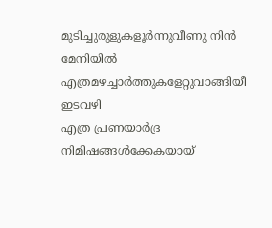മുടിച്ചുരുളുകളൂർന്നുവീണു നിൻ മേനിയിൽ
എത്രമഴച്ചാർത്തുകളേറ്റുവാങ്ങിയീ ഇടവഴി
എത്ര പ്രണയാർദ്ര നിമിഷങ്ങൾക്കേകയായ്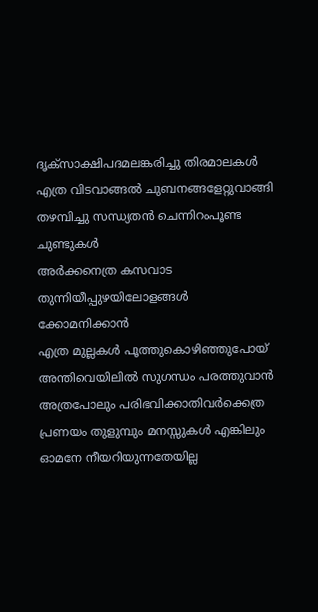ദൃക്സാക്ഷിപദമലങ്കരിച്ചു തിരമാലകൾ
എത്ര വിടവാങ്ങൽ ചുബനങ്ങളേറ്റുവാങ്ങി
തഴമ്പിച്ചു സന്ധ്യതൻ ചെന്നിറംപൂണ്ട ചുണ്ടുകൾ
അർക്കനെത്ര കസവാട തുന്നിയീപ്പുഴയിലോളങ്ങൾ
ക്കോമനിക്കാൻ
എത്ര മുല്ലകൾ പൂത്തുകൊഴിഞ്ഞുപോയ്
അന്തിവെയിലിൽ സുഗന്ധം പരത്തുവാൻ
അത്രപോലും പരിഭവിക്കാതിവർക്കെത്ര
പ്രണയം തുളുമ്പും മനസ്സുകൾ എങ്കിലും
ഓമനേ നീയറിയുന്നതേയില്ല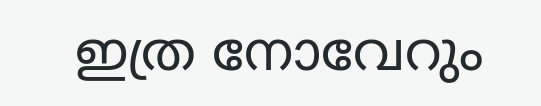ഇത്ര നോവേറും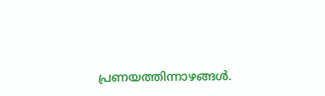പ്രണയത്തിന്നാഴങ്ങൾ.